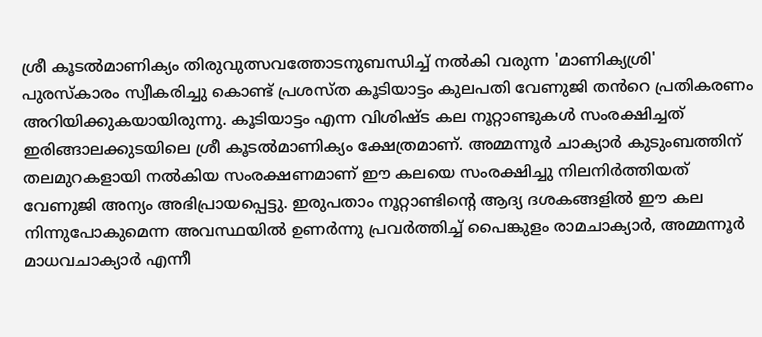ശ്രീ കൂടൽമാണിക്യം തിരുവുത്സവത്തോടനുബന്ധിച്ച് നൽകി വരുന്ന 'മാണിക്യശ്രി' പുരസ്കാരം സ്വീകരിച്ചു കൊണ്ട് പ്രശസ്ത കൂടിയാട്ടം കുലപതി വേണുജി തൻറെ പ്രതികരണം അറിയിക്കുകയായിരുന്നു. കൂടിയാട്ടം എന്ന വിശിഷ്ട കല നൂറ്റാണ്ടുകൾ സംരക്ഷിച്ചത് ഇരിങ്ങാലക്കുടയിലെ ശ്രീ കൂടൽമാണിക്യം ക്ഷേത്രമാണ്. അമ്മന്നൂർ ചാക്യാർ കുടുംബത്തിന് തലമുറകളായി നൽകിയ സംരക്ഷണമാണ് ഈ കലയെ സംരക്ഷിച്ചു നിലനിർത്തിയത് വേണുജി അന്യം അഭിപ്രായപ്പെട്ടു. ഇരുപതാം നൂറ്റാണ്ടിൻ്റെ ആദ്യ ദശകങ്ങളിൽ ഈ കല നിന്നുപോകുമെന്ന അവസ്ഥയിൽ ഉണർന്നു പ്രവർത്തിച്ച് പൈങ്കുളം രാമചാക്യാർ, അമ്മന്നൂർ മാധവചാക്യാർ എന്നീ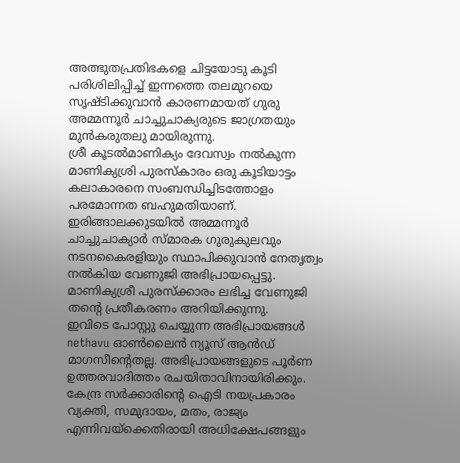അത്ഭുതപ്രതിഭകളെ ചിട്ടയോടു കൂടി പരിശിലിപ്പിച്ച് ഇന്നത്തെ തലമുറയെ സൃഷ്ടിക്കുവാൻ കാരണമായത് ഗുരു അമ്മന്നൂർ ചാച്ചുചാക്യരുടെ ജാഗ്രതയും മുൻകരുതലു മായിരുന്നു.
ശ്രീ കൂടൽമാണിക്യം ദേവസ്വം നൽകുന്ന മാണിക്യശ്രി പുരസ്കാരം ഒരു കൂടിയാട്ടം കലാകാരനെ സംബന്ധിച്ചിടത്തോളം പരമോന്നത ബഹുമതിയാണ്. ഇരിങ്ങാലക്കുടയിൽ അമ്മന്നൂർ ചാച്ചുചാക്യാർ സ്മാരക ഗുരുകുലവും നടനകൈരളിയും സ്ഥാപിക്കുവാൻ നേതൃത്വം നൽകിയ വേണുജി അഭിപ്രായപ്പെട്ടു.
മാണിക്യശ്രീ പുരസ്ക്കാരം ലഭിച്ച വേണുജി തന്റെ പ്രതീകരണം അറിയിക്കുന്നു.
ഇവിടെ പോസ്റ്റു ചെയ്യുന്ന അഭിപ്രായങ്ങൾ nethavu ഓൺലൈൻ ന്യൂസ് ആൻഡ് മാഗസീന്റെതല്ല. അഭിപ്രായങ്ങളുടെ പൂർണ ഉത്തരവാദിത്തം രചയിതാവിനായിരിക്കും. കേന്ദ്ര സർക്കാരിന്റെ ഐടി നയപ്രകാരം വ്യക്തി, സമുദായം, മതം, രാജ്യം എന്നിവയ്ക്കെതിരായി അധിക്ഷേപങ്ങളും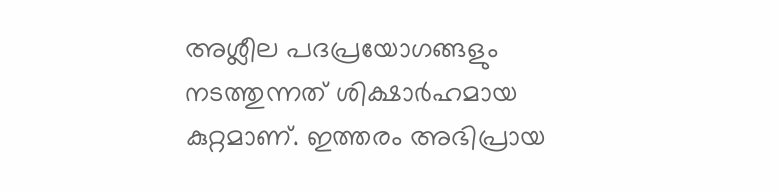അശ്ലീല പദപ്രയോഗങ്ങളും നടത്തുന്നത് ശിക്ഷാർഹമായ കുറ്റമാണ്. ഇത്തരം അഭിപ്രായ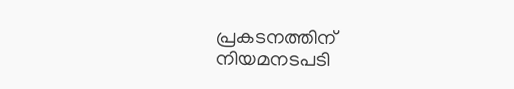പ്രകടനത്തിന് നിയമനടപടി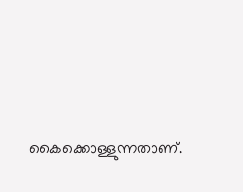കൈക്കൊള്ളുന്നതാണ്.